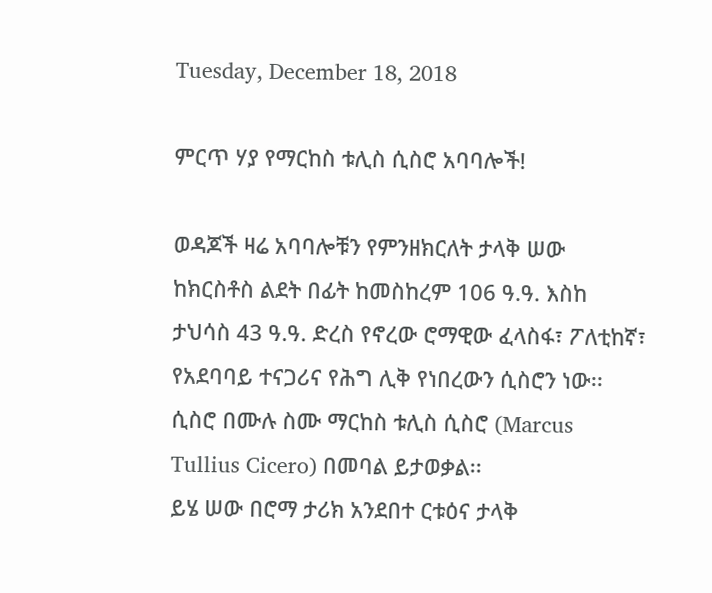Tuesday, December 18, 2018

ምርጥ ሃያ የማርከስ ቱሊስ ሲስሮ አባባሎች!

ወዳጆች ዛሬ አባባሎቹን የምንዘክርለት ታላቅ ሠው ከክርስቶስ ልደት በፊት ከመስከረም 106 ዓ.ዓ. እስከ ታህሳስ 43 ዓ.ዓ. ድረስ የኖረው ሮማዊው ፈላስፋ፣ ፖለቲከኛ፣ የአደባባይ ተናጋሪና የሕግ ሊቅ የነበረውን ሲስሮን ነው፡፡ ሲስሮ በሙሉ ስሙ ማርከስ ቱሊስ ሲስሮ (Marcus Tullius Cicero) በመባል ይታወቃል፡፡
ይሄ ሠው በሮማ ታሪክ አንደበተ ርቱዕና ታላቅ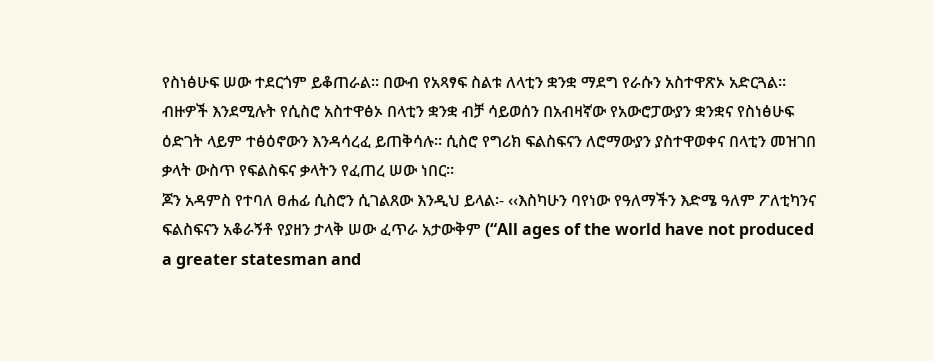የስነፅሁፍ ሠው ተደርጎም ይቆጠራል፡፡ በውብ የአጻፃፍ ስልቱ ለላቲን ቋንቋ ማደግ የራሱን አስተዋጽኦ አድርጓል፡፡ ብዙዎች እንደሚሉት የሲስሮ አስተዋፅኦ በላቲን ቋንቋ ብቻ ሳይወሰን በአብዛኛው የአውሮፓውያን ቋንቋና የስነፅሁፍ ዕድገት ላይም ተፅዕኖውን እንዳሳረፈ ይጠቅሳሉ፡፡ ሲስሮ የግሪክ ፍልስፍናን ለሮማውያን ያስተዋወቀና በላቲን መዝገበ ቃላት ውስጥ የፍልስፍና ቃላትን የፈጠረ ሠው ነበር፡፡
ጆን አዳምስ የተባለ ፀሐፊ ሲስሮን ሲገልጸው እንዲህ ይላል፡- ‹‹እስካሁን ባየነው የዓለማችን እድሜ ዓለም ፖለቲካንና ፍልስፍናን አቆራኝቶ የያዘን ታላቅ ሠው ፈጥራ አታውቅም (“All ages of the world have not produced a greater statesman and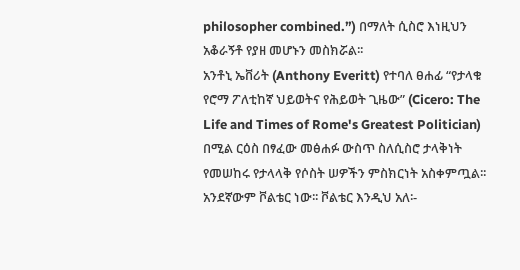philosopher combined.”) በማለት ሲስሮ እነዚህን አቆራኝቶ የያዘ መሆኑን መስክሯል፡፡
አንቶኒ ኤቨሪት (Anthony Everitt) የተባለ ፀሐፊ “የታላቁ የሮማ ፖለቲከኛ ህይወትና የሕይወት ጊዜው” (Cicero: The Life and Times of Rome's Greatest Politician) በሚል ርዕስ በፃፈው መፅሐፉ ውስጥ ስለሲስሮ ታላቅነት የመሠከሩ የታላላቅ የሶስት ሠዎችን ምስክርነት አስቀምጧል፡፡
አንደኛውም ቮልቴር ነው፡፡ ቮልቴር እንዲህ አለ፡-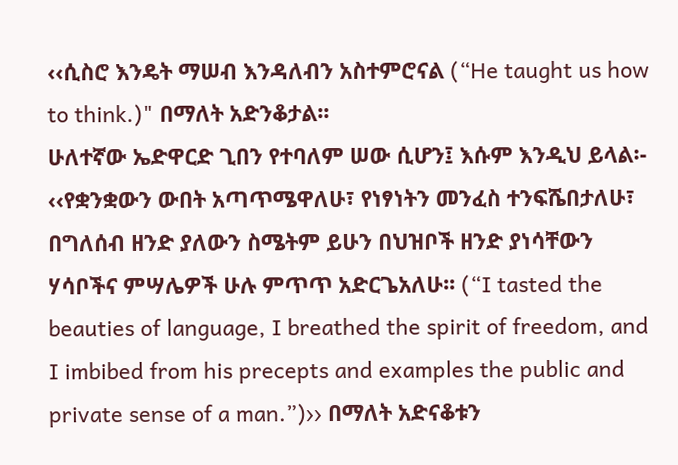‹‹ሲስሮ እንዴት ማሠብ እንዳለብን አስተምሮናል (“He taught us how to think.)" በማለት አድንቆታል፡፡
ሁለተኛው ኤድዋርድ ጊበን የተባለም ሠው ሲሆን፤ እሱም እንዲህ ይላል፡- ‹‹የቋንቋውን ውበት አጣጥሜዋለሁ፣ የነፃነትን መንፈስ ተንፍሼበታለሁ፣ በግለሰብ ዘንድ ያለውን ስሜትም ይሁን በህዝቦች ዘንድ ያነሳቸውን ሃሳቦችና ምሣሌዎች ሁሉ ምጥጥ አድርጌአለሁ፡፡ (“I tasted the beauties of language, I breathed the spirit of freedom, and I imbibed from his precepts and examples the public and private sense of a man.”)›› በማለት አድናቆቱን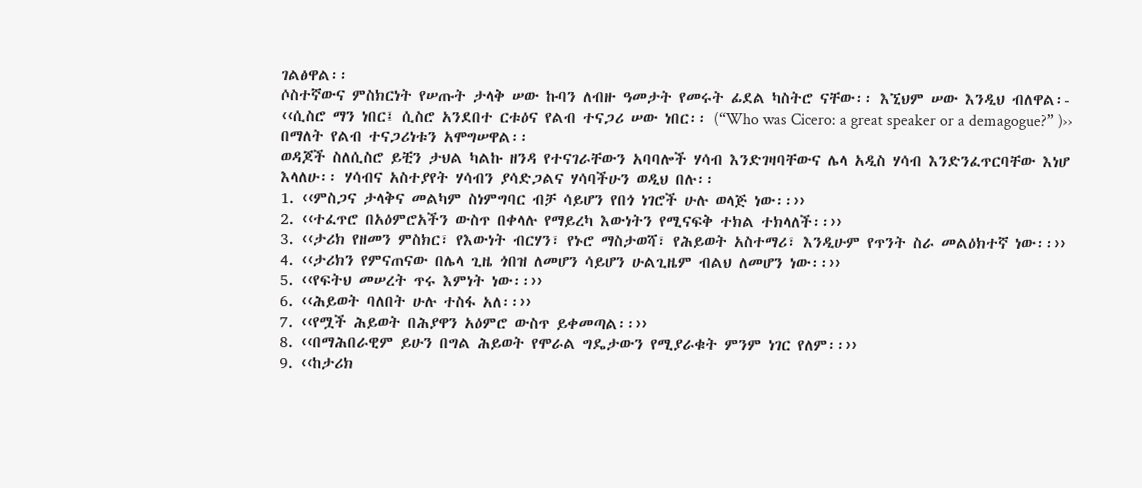ገልፅዋል፡፡
ሶስተኛውና ምስክርነት የሠጡት ታላቅ ሠው ኩባን ለብዙ ዓመታት የመሩት ፊደል ካስትሮ ናቸው፡፡ እኚህም ሠው እንዲህ ብለዋል፡- ‹‹ሲስሮ ማን ነበር፤ ሲስሮ አንደበተ ርቱዕና የልብ ተናጋሪ ሠው ነበር፡፡ (“Who was Cicero: a great speaker or a demagogue?” )›› በማለት የልብ ተናጋሪነቱን አሞግሠዋል፡፡
ወዳጆች ስለሲስሮ ይቺን ታህል ካልኩ ዘንዳ የተናገራቸውን አባባሎች ሃሳብ እንድገዛባቸውና ሌላ አዲስ ሃሳብ እንድንፈጥርባቸው እነሆ እላለሁ፡፡ ሃሳብና አስተያየት ሃሳብን ያሳድጋልና ሃሳባችሁን ወዲህ በሉ፡፡
1. ‹‹ምስጋና ታላቅና መልካም ስነምግባር ብቻ ሳይሆን የበጎ ነገሮች ሁሉ ወላጅ ነው፡፡››
2. ‹‹ተፈጥሮ በአዕምሮአችን ውስጥ በቀላሉ የማይረካ እውነትን የሚናፍቅ ተክል ተክላለች፡፡››
3. ‹‹ታሪክ የዘመን ምስክር፣ የእውነት ብርሃን፣ የኑሮ ማስታወሻ፣ የሕይወት አስተማሪ፣ እንዲሁም የጥንት ስራ መልዕክተኛ ነው፡፡››
4. ‹‹ታሪክን የምናጠናው በሌላ ጊዜ ጎበዝ ለመሆን ሳይሆን ሁልጊዜም ብልህ ለመሆን ነው፡፡››
5. ‹‹የፍትህ መሠረት ጥሩ እምነት ነው፡፡››
6. ‹‹ሕይወት ባለበት ሁሉ ተስፋ አለ፡፡››
7. ‹‹የሟች ሕይወት በሕያዋን አዕምሮ ውስጥ ይቀመጣል፡፡››
8. ‹‹በማሕበራዊም ይሁን በግል ሕይወት የሞራል ግዴታውን የሚያራቁት ምንም ነገር የለም፡፡››
9. ‹‹ከታሪክ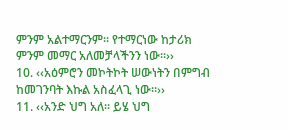ምንም አልተማርንም፡፡ የተማርነው ከታሪክ ምንም መማር አለመቻላችንን ነው፡፡››
10. ‹‹አዕምሮን መኮትኮት ሠውነትን በምግብ ከመገንባት እኩል አስፈላጊ ነው፡፡››
11. ‹‹አንድ ህግ አለ፡፡ ይሄ ህግ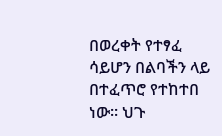በወረቀት የተፃፈ ሳይሆን በልባችን ላይ በተፈጥሮ የተከተበ ነው፡፡ ህጉ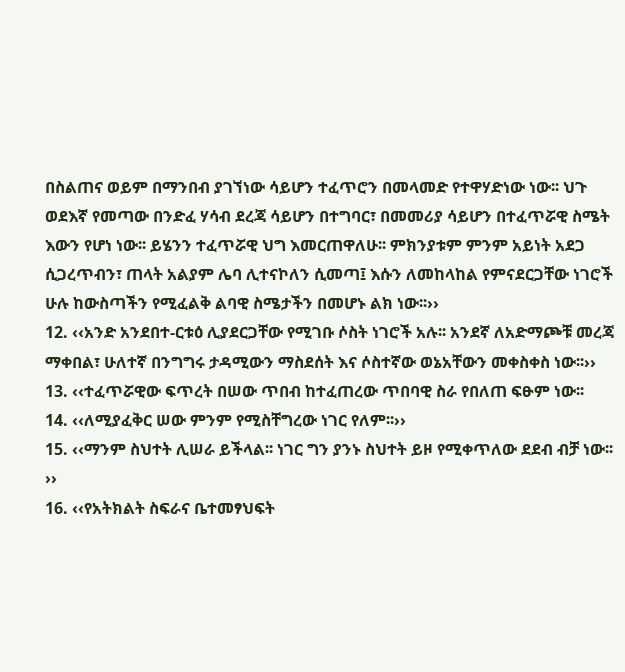በስልጠና ወይም በማንበብ ያገኘነው ሳይሆን ተፈጥሮን በመላመድ የተዋሃድነው ነው፡፡ ህጉ ወደእኛ የመጣው በንድፈ ሃሳብ ደረጃ ሳይሆን በተግባር፣ በመመሪያ ሳይሆን በተፈጥሯዊ ስሜት እውን የሆነ ነው፡፡ ይሄንን ተፈጥሯዊ ህግ እመርጠዋለሁ፡፡ ምክንያቱም ምንም አይነት አደጋ ሲጋረጥብን፣ ጠላት አልያም ሌባ ሊተናኮለን ሲመጣ፤ እሱን ለመከላከል የምናደርጋቸው ነገሮች ሁሉ ከውስጣችን የሚፈልቅ ልባዊ ስሜታችን በመሆኑ ልክ ነው፡፡››
12. ‹‹አንድ አንደበተ-ርቱዕ ሊያደርጋቸው የሚገቡ ሶስት ነገሮች አሉ፡፡ አንደኛ ለአድማጮቹ መረጃ ማቀበል፣ ሁለተኛ በንግግሩ ታዳሚውን ማስደሰት እና ሶስተኛው ወኔአቸውን መቀስቀስ ነው፡፡››
13. ‹‹ተፈጥሯዊው ፍጥረት በሠው ጥበብ ከተፈጠረው ጥበባዊ ስራ የበለጠ ፍፁም ነው፡፡
14. ‹‹ለሚያፈቅር ሠው ምንም የሚስቸግረው ነገር የለም፡፡››
15. ‹‹ማንም ስህተት ሊሠራ ይችላል፡፡ ነገር ግን ያንኑ ስህተት ይዞ የሚቀጥለው ደደብ ብቻ ነው፡፡››
16. ‹‹የአትክልት ስፍራና ቤተመፃህፍት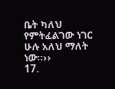ቤት ካለህ የምትፈልገው ነገር ሁሉ አለህ ማለት ነው፡፡››
17.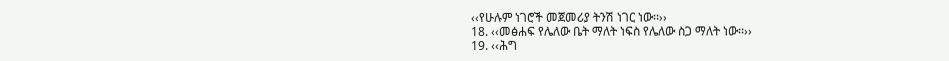‹‹የሁሉም ነገሮች መጀመሪያ ትንሽ ነገር ነው፡፡››
18. ‹‹መፅሐፍ የሌለው ቤት ማለት ነፍስ የሌለው ስጋ ማለት ነው፡፡››
19. ‹‹ሕግ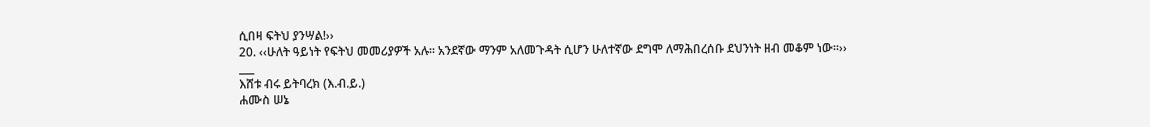ሲበዛ ፍትህ ያንሣል!››
20. ‹‹ሁለት ዓይነት የፍትህ መመሪያዎች አሉ፡፡ አንደኛው ማንም አለመጉዳት ሲሆን ሁለተኛው ደግሞ ለማሕበረሰቡ ደህንነት ዘብ መቆም ነው፡፡››
___
እሸቱ ብሩ ይትባረክ (እ.ብ.ይ.)
ሐሙስ ሠኔ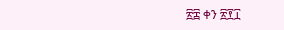፳፰ ቀን ፳፻፲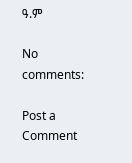ዓ.ም

No comments:

Post a Comment